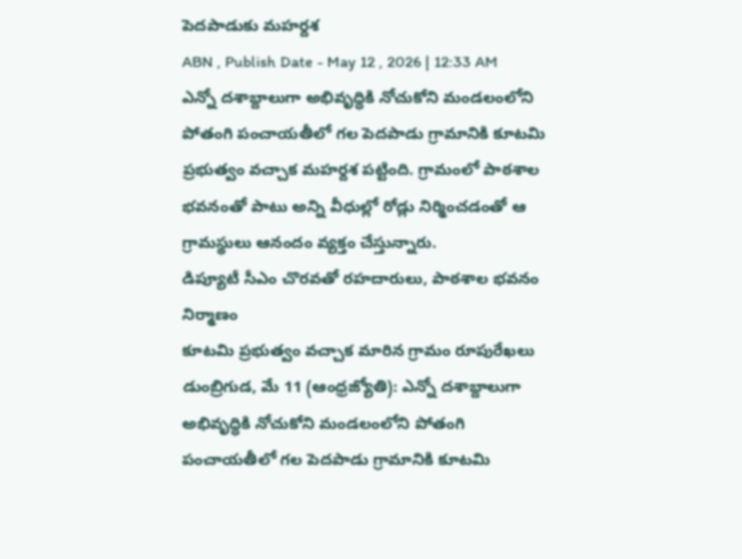పెదపాడుకు మహర్దశ
ABN , Publish Date - May 12 , 2026 | 12:33 AM
ఎన్నో దశాబ్దాలుగా అభివృద్ధికి నోచుకోని మండలంలోని పోతంగి పంచాయతీలో గల పెదపాడు గ్రామానికి కూటమి ప్రభుత్వం వచ్చాక మహర్దశ పట్టింది. గ్రామంలో పాఠశాల భవనంతో పాటు అన్ని వీధుల్లో రోడ్లు నిర్మించడంతో ఆ గ్రామస్థులు ఆనందం వ్యక్తం చేస్తున్నారు.
డిప్యూటీ సీఎం చొరవతో రహదారులు, పాఠశాల భవనం నిర్మాణం
కూటమి ప్రభుత్వం వచ్చాక మారిన గ్రామం రూపురేఖలు
డుంబ్రిగుడ, మే 11 (ఆంధ్రజ్యోతి): ఎన్నో దశాబ్దాలుగా అభివృద్ధికి నోచుకోని మండలంలోని పోతంగి పంచాయతీలో గల పెదపాడు గ్రామానికి కూటమి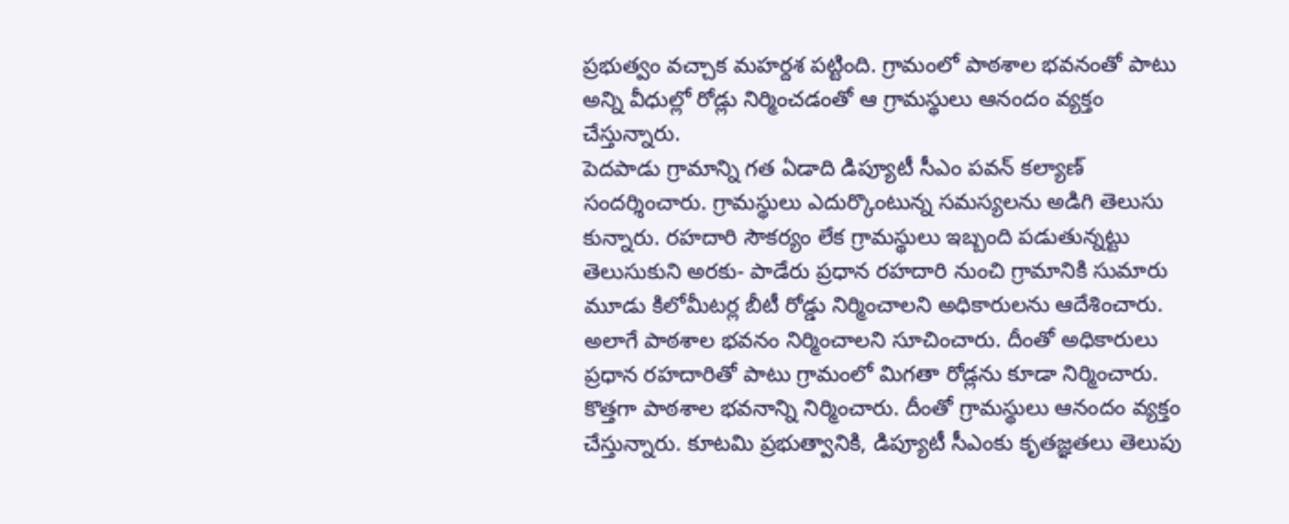ప్రభుత్వం వచ్చాక మహర్దశ పట్టింది. గ్రామంలో పాఠశాల భవనంతో పాటు అన్ని వీధుల్లో రోడ్లు నిర్మించడంతో ఆ గ్రామస్థులు ఆనందం వ్యక్తం చేస్తున్నారు.
పెదపాడు గ్రామాన్ని గత ఏడాది డిప్యూటీ సీఎం పవన్ కల్యాణ్ సందర్శించారు. గ్రామస్థులు ఎదుర్కొంటున్న సమస్యలను అడిగి తెలుసు కున్నారు. రహదారి సౌకర్యం లేక గ్రామస్థులు ఇబ్బంది పడుతున్నట్టు తెలుసుకుని అరకు- పాడేరు ప్రధాన రహదారి నుంచి గ్రామానికి సుమారు మూడు కిలోమీటర్ల బీటీ రోడ్డు నిర్మించాలని అధికారులను ఆదేశించారు. అలాగే పాఠశాల భవనం నిర్మించాలని సూచించారు. దీంతో అధికారులు ప్రధాన రహదారితో పాటు గ్రామంలో మిగతా రోడ్లను కూడా నిర్మించారు. కొత్తగా పాఠశాల భవనాన్ని నిర్మించారు. దీంతో గ్రామస్థులు ఆనందం వ్యక్తం చేస్తున్నారు. కూటమి ప్రభుత్వానికి, డిప్యూటీ సీఎంకు కృతజ్ఞతలు తెలుపు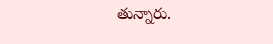తున్నారు.